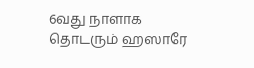6வது நாளாக தொடரும் ஹஸாரே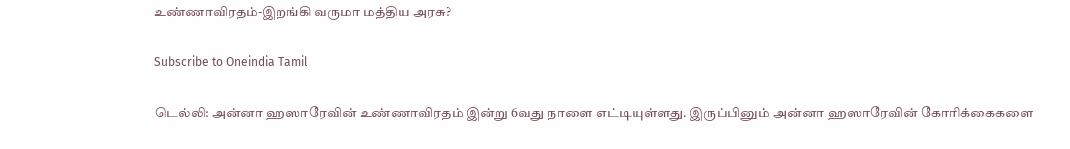உண்ணாவிரதம்-இறங்கி வருமா மத்திய அரசு?

Subscribe to Oneindia Tamil

டெல்லி: அன்னா ஹஸாரேவின் உண்ணாவிரதம் இன்று 6வது நாளை எட்டியுள்ளது. இருப்பினும் அன்னா ஹஸாரேவின் கோரிக்கைகளை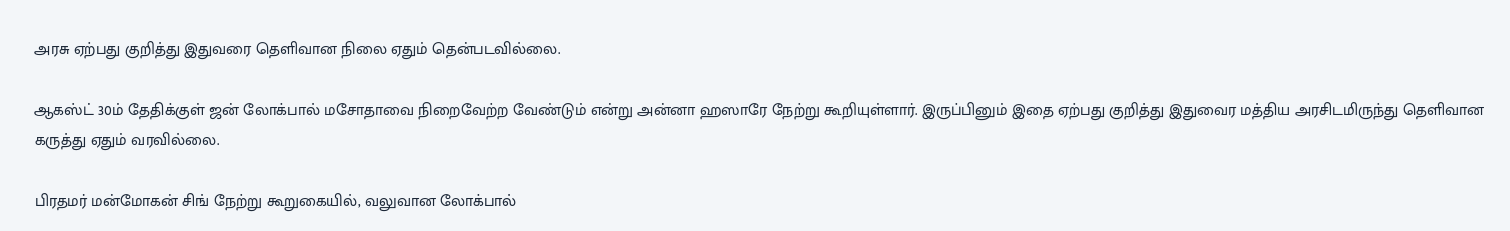அரசு ஏற்பது குறித்து இதுவரை தெளிவான நிலை ஏதும் தென்படவில்லை.

ஆகஸ்ட் 30ம் தேதிக்குள் ஜன் லோக்பால் மசோதாவை நிறைவேற்ற வேண்டும் என்று அன்னா ஹஸாரே நேற்று கூறியுள்ளார். இருப்பினும் இதை ஏற்பது குறித்து இதுவைர மத்திய அரசிடமிருந்து தெளிவான கருத்து ஏதும் வரவில்லை.

பிரதமர் மன்மோகன் சிங் நேற்று கூறுகையில், வலுவான லோக்பால்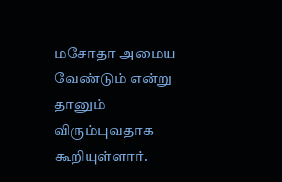மசோதா அமைய வேண்டும் என்று தானும் விரும்புவதாக கூறியுள்ளார்.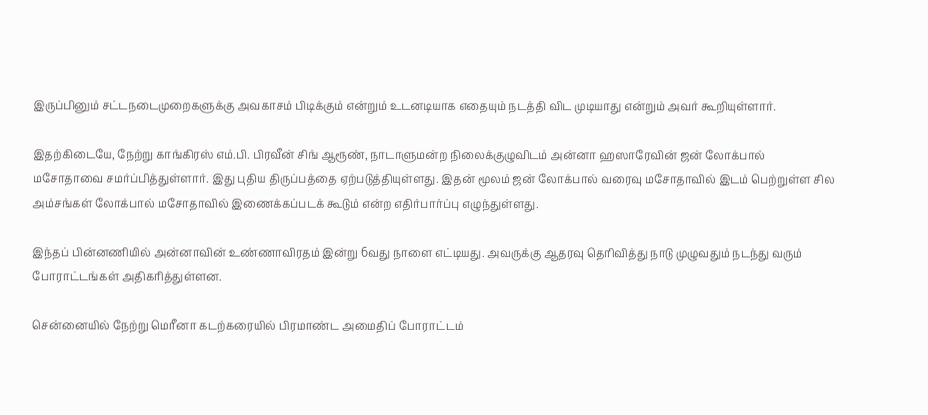இருப்பினும் சட்டநடைமுறைகளுக்கு அவகாசம் பிடிக்கும் என்றும் உடனடியாக எதையும் நடத்தி விட முடியாது என்றும் அவர் கூறியுள்ளார்.

இதற்கிடையே, நேற்று காங்கிரஸ் எம்.பி. பிரவீன் சிங் ஆரூண், நாடாளுமன்ற நிலைக்குழுவிடம் அன்னா ஹஸாரேவின் ஜன் லோக்பால் மசோதாவை சமர்ப்பித்துள்ளார். இது புதிய திருப்பத்தை ஏற்படுத்தியுள்ளது. இதன் மூலம் ஜன் லோக்பால் வரைவு மசோதாவில் இடம் பெற்றுள்ள சில அம்சங்கள் லோக்பால் மசோதாவில் இணைக்கப்படக் கூடும் என்ற எதிர்பார்ப்பு எழுந்துள்ளது.

இந்தப் பின்னணியில் அன்னாவின் உண்ணாவிரதம் இன்று 6வது நாளை எட்டியது. அவருக்கு ஆதரவு தெரிவித்து நாடு முழுவதும் நடந்து வரும் போராட்டங்கள் அதிகரித்துள்ளன.

சென்னையில் நேற்று மெரீனா கடற்கரையில் பிரமாண்ட அமைதிப் போராட்டம்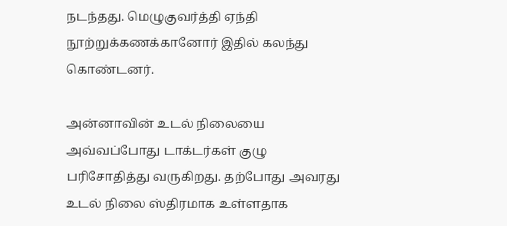நடந்தது. மெழுகுவர்த்தி ஏந்தி நூற்றுக்கணக்கானோர் இதில் கலந்து கொண்டனர்.

அன்னாவின் உடல் நிலையை அவ்வப்போது டாக்டர்கள் குழு பரிசோதித்து வருகிறது. தற்போது அவரது உடல் நிலை ஸ்திரமாக உள்ளதாக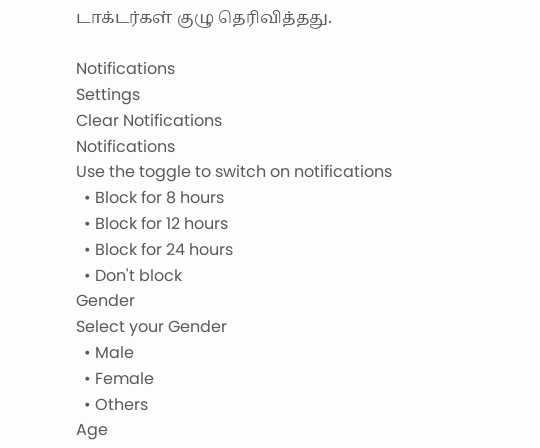டாக்டர்கள் குழு தெரிவித்தது.

Notifications
Settings
Clear Notifications
Notifications
Use the toggle to switch on notifications
  • Block for 8 hours
  • Block for 12 hours
  • Block for 24 hours
  • Don't block
Gender
Select your Gender
  • Male
  • Female
  • Others
Age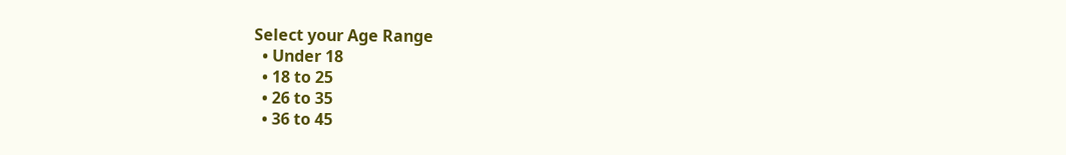Select your Age Range
  • Under 18
  • 18 to 25
  • 26 to 35
  • 36 to 45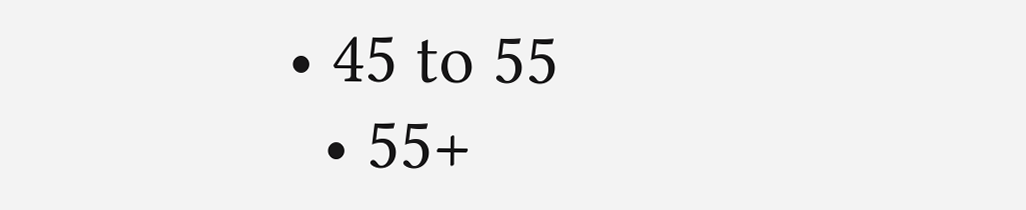• 45 to 55
  • 55+